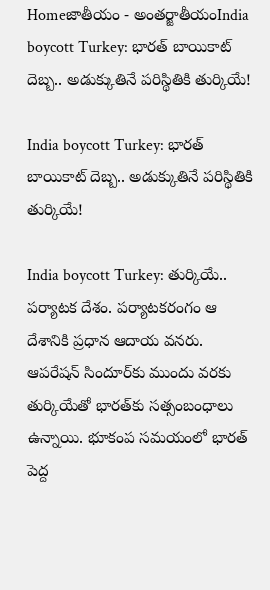Homeజాతీయం - అంతర్జాతీయంIndia boycott Turkey: భారత్‌ బాయికాట్‌ దెబ్బ.. అడుక్కుతినే పరిస్థితికి తుర్కియే!

India boycott Turkey: భారత్‌ బాయికాట్‌ దెబ్బ.. అడుక్కుతినే పరిస్థితికి తుర్కియే!

India boycott Turkey: తుర్కియే.. పర్యాటక దేశం. పర్యాటకరంగం ఆ దేశానికి ప్రధాన ఆదాయ వనరు. ఆపరేషన్‌ సిందూర్‌కు ముందు వరకు తుర్కియేతో భారత్‌కు సత్సంబంధాలు ఉన్నాయి. భూకంప సమయంలో భారత్‌ పెద్ద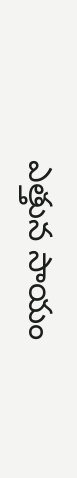ఎత్తున సాయం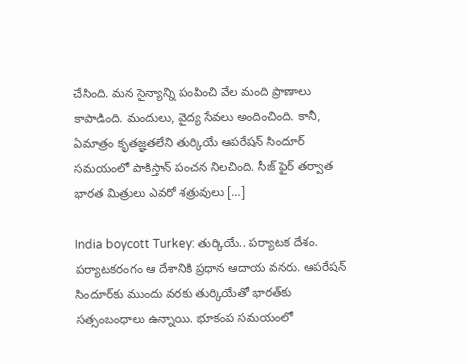చేసింది. మన సైన్యాన్ని పంపించి వేల మంది ప్రాణాలు కాపాడింది. మందులు, వైద్య సేవలు అందించింది. కానీ, ఏమాత్రం కృతజ్ఞతలేని తుర్కియే ఆపరేషన్‌ సిందూర్‌ సమయంలో పాకిస్తాన్‌ పంచన నిలచింది. సీజ్‌ ఫైర్‌ తర్వాత భారత మిత్రులు ఎవరో శత్రువులు […]

India boycott Turkey: తుర్కియే.. పర్యాటక దేశం. పర్యాటకరంగం ఆ దేశానికి ప్రధాన ఆదాయ వనరు. ఆపరేషన్‌ సిందూర్‌కు ముందు వరకు తుర్కియేతో భారత్‌కు సత్సంబంధాలు ఉన్నాయి. భూకంప సమయంలో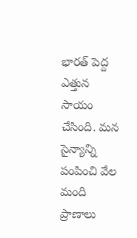భారత్‌ పెద్ద ఎత్తున సాయం చేసింది. మన సైన్యాన్ని పంపించి వేల మంది ప్రాణాలు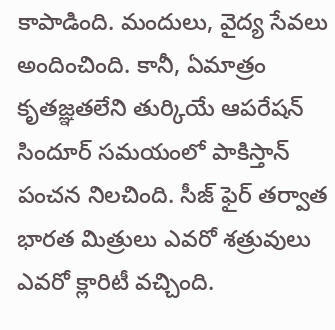కాపాడింది. మందులు, వైద్య సేవలు అందించింది. కానీ, ఏమాత్రం కృతజ్ఞతలేని తుర్కియే ఆపరేషన్‌ సిందూర్‌ సమయంలో పాకిస్తాన్‌ పంచన నిలచింది. సీజ్‌ ఫైర్‌ తర్వాత భారత మిత్రులు ఎవరో శత్రువులు ఎవరో క్లారిటీ వచ్చింది.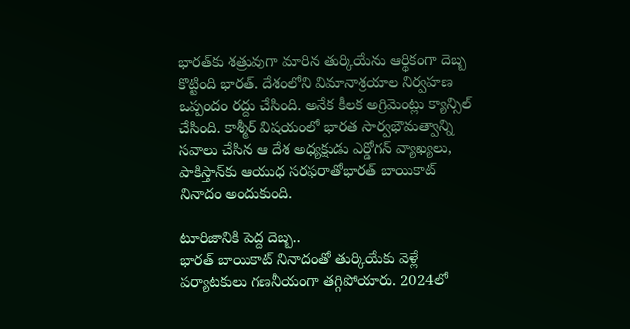భారత్‌కు శత్రువుగా మారిన తుర్కియేను ఆర్థికంగా దెబ్బ కొట్టింది భారత్‌. దేశంలోని విమానాశ్రయాల నిర్వహణ ఒప్పందం రద్దు చేసింది. అనేక కీలక అగ్రిమెంట్లు క్యాన్సిల్‌ చేసింది. కాశ్మీర్‌ విషయంలో భారత సార్వభౌమత్వాన్ని సవాలు చేసిన ఆ దేశ అధ్యక్షుడు ఎర్డోగన్‌ వ్యాఖ్యలు, పాకిస్తాన్‌కు ఆయుధ సరఫరాతోభారత్‌ బాయికాట్‌ నినాదం అందుకుంది.

టూరిజానికి పెద్ద దెబ్బ..
భారత్‌ బాయికాట్‌ నినాదంతో తుర్కియేకు వెళ్లే పర్యాటకులు గణనీయంగా తగ్గిపోయారు. 2024లో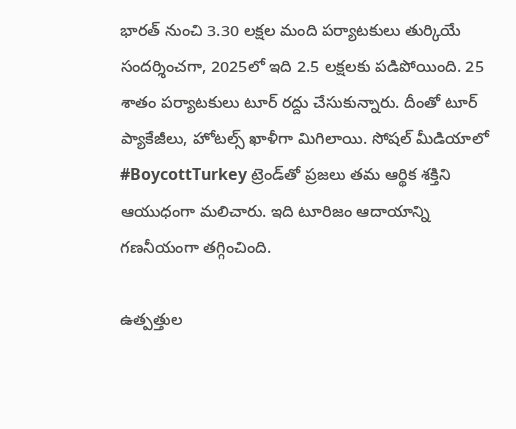భారత్‌ నుంచి 3.30 లక్షల మంది పర్యాటకులు తుర్కియే సందర్శించగా, 2025లో ఇది 2.5 లక్షలకు పడిపోయింది. 25 శాతం పర్యాటకులు టూర్‌ రద్దు చేసుకున్నారు. దీంతో టూర్‌ ప్యాకేజీలు, హోటల్స్‌ ఖాళీగా మిగిలాయి. సోషల్‌ మీడియాలో #BoycottTurkey ట్రెండ్‌తో ప్రజలు తమ ఆర్థిక శక్తిని ఆయుధంగా మలిచారు. ఇది టూరిజం ఆదాయాన్ని గణనీయంగా తగ్గించింది.

ఉత్పత్తుల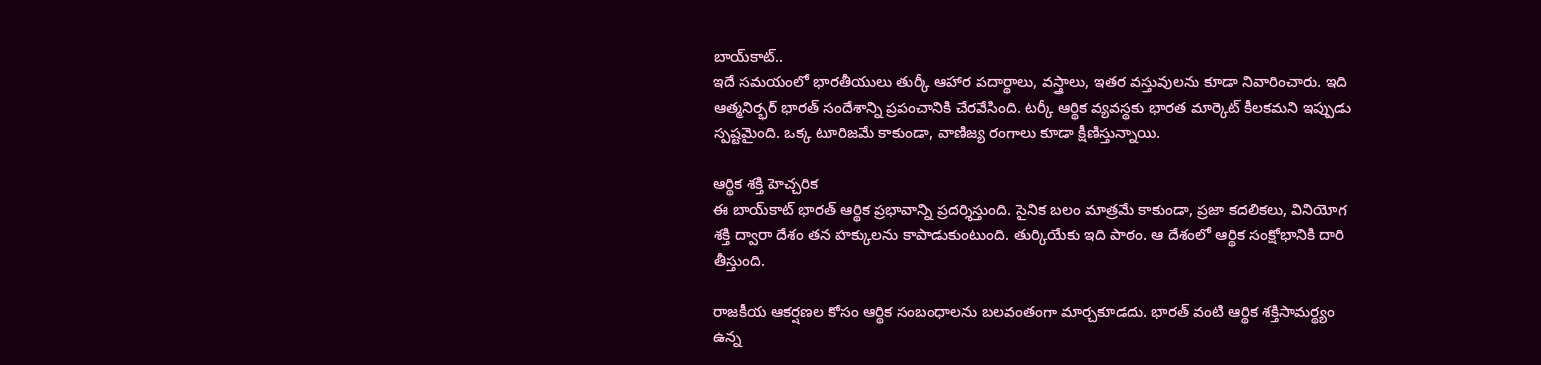బాయ్‌కాట్‌..
ఇదే సమయంలో భారతీయులు తుర్కీ ఆహార పదార్థాలు, వస్త్రాలు, ఇతర వస్తువులను కూడా నివారించారు. ఇది ఆత్మనిర్భర్‌ భారత్‌ సందేశాన్ని ప్రపంచానికి చేరవేసింది. టర్కీ ఆర్థిక వ్యవస్థకు భారత మార్కెట్‌ కీలకమని ఇప్పుడు స్పష్టమైంది. ఒక్క టూరిజమే కాకుండా, వాణిజ్య రంగాలు కూడా క్షీణిస్తున్నాయి.

ఆర్థిక శక్తి హెచ్చరిక
ఈ బాయ్‌కాట్‌ భారత్‌ ఆర్థిక ప్రభావాన్ని ప్రదర్శిస్తుంది. సైనిక బలం మాత్రమే కాకుండా, ప్రజా కదలికలు, వినియోగ శక్తి ద్వారా దేశం తన హక్కులను కాపాడుకుంటుంది. తుర్కియేకు ఇది పాఠం. ఆ దేశంలో ఆర్థిక సంక్షోభానికి దారి తీస్తుంది.

రాజకీయ ఆకర్షణల కోసం ఆర్థిక సంబంధాలను బలవంతంగా మార్చకూడదు. భారత్‌ వంటి ఆర్థిక శక్తిసామర్థ్యం ఉన్న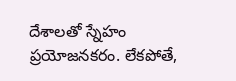దేశాలతో స్నేహం ప్రయోజనకరం. లేకపోతే,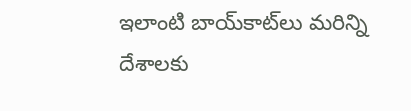ఇలాంటి బాయ్‌కాట్‌లు మరిన్ని దేశాలకు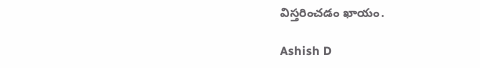విస్తరించడం ఖాయం.

Ashish D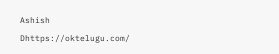Ashish Dhttps://oktelugu.com/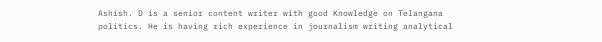Ashish. D is a senior content writer with good Knowledge on Telangana politics. He is having rich experience in journalism writing analytical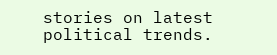stories on latest political trends.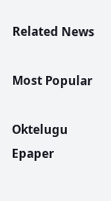Related News

Most Popular

Oktelugu Epaper